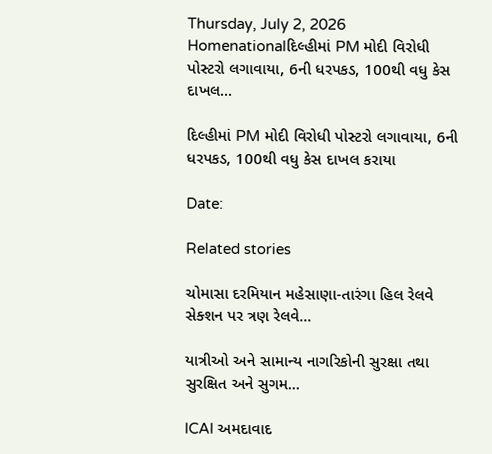Thursday, July 2, 2026
Homenationalદિલ્હીમાં PM મોદી વિરોધી પોસ્ટરો લગાવાયા, 6ની ધરપકડ, 100થી વધુ કેસ દાખલ...

દિલ્હીમાં PM મોદી વિરોધી પોસ્ટરો લગાવાયા, 6ની ધરપકડ, 100થી વધુ કેસ દાખલ કરાયા

Date:

Related stories

ચોમાસા દરમિયાન મહેસાણા-તારંગા હિલ રેલવે સેક્શન પર ત્રણ રેલવે...

યાત્રીઓ અને સામાન્ય નાગરિકોની સુરક્ષા તથા સુરક્ષિત અને સુગમ...

ICAI અમદાવાદ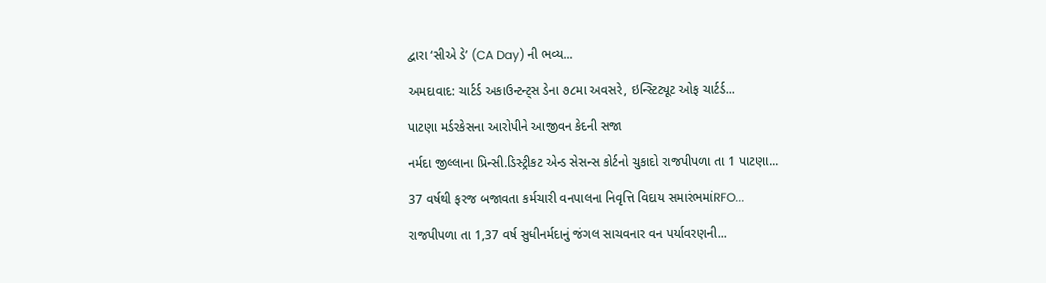દ્વારા ‘સીએ ડે’ (CA Day) ની ભવ્ય...

અમદાવાદ: ચાર્ટર્ડ અકાઉન્ટન્ટ્સ ડેના ૭૮મા અવસરે, ઇન્સ્ટિટ્યૂટ ઓફ ચાર્ટર્ડ...

પાટણા મર્ડરકેસના આરોપીને આજીવન કેદની સજા

નર્મદા જીલ્લાના પ્રિન્સી.ડિસ્ટ્રીકટ એન્ડ સેસન્સ કોર્ટનો ચુકાદો રાજપીપળા તા 1 પાટણા...

37 વર્ષથી ફરજ બજાવતા કર્મચારી વનપાલના નિવૃત્તિ વિદાય સમારંભમાંRFO...

રાજપીપળા તા 1,37 વર્ષ સુધીનર્મદાનું જંગલ સાચવનાર વન પર્યાવરણની...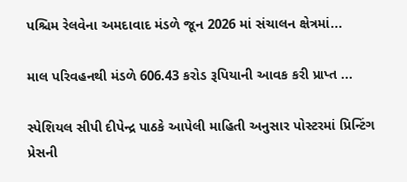પશ્ચિમ રેલવેના અમદાવાદ મંડળે જૂન 2026 માં સંચાલન ક્ષેત્રમાં...

માલ પરિવહનથી મંડળે 606.43 કરોડ રૂપિયાની આવક કરી પ્રાપ્ત ...

સ્પેશિયલ સીપી દીપેન્દ્ર પાઠકે આપેલી માહિતી અનુસાર પોસ્ટરમાં પ્રિન્ટિંગ પ્રેસની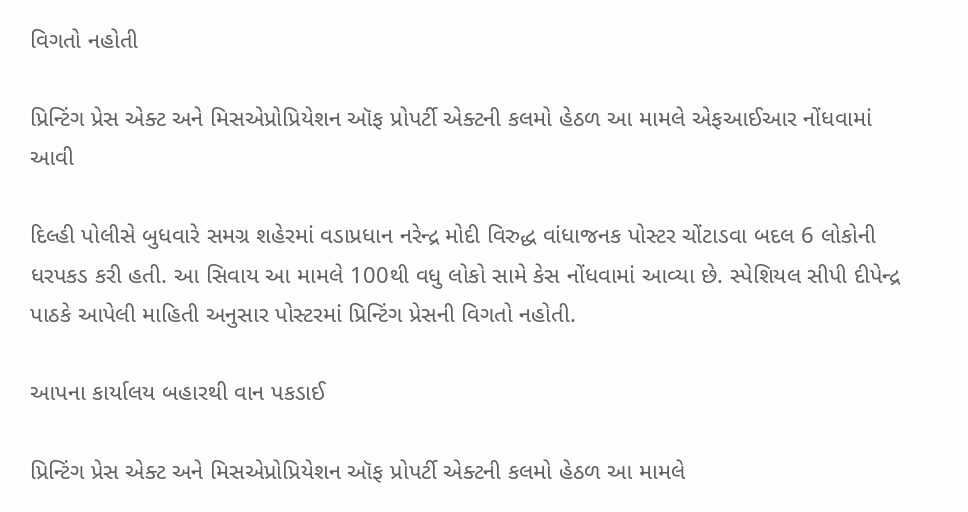વિગતો નહોતી

પ્રિન્ટિંગ પ્રેસ એક્ટ અને મિસએપ્રોપ્રિયેશન ઑફ પ્રોપર્ટી એક્ટની કલમો હેઠળ આ મામલે એફઆઈઆર નોંધવામાં આવી

દિલ્હી પોલીસે બુધવારે સમગ્ર શહેરમાં વડાપ્રધાન નરેન્દ્ર મોદી વિરુદ્ધ વાંધાજનક પોસ્ટર ચોંટાડવા બદલ 6 લોકોની ધરપકડ કરી હતી. આ સિવાય આ મામલે 100થી વધુ લોકો સામે કેસ નોંધવામાં આવ્યા છે. સ્પેશિયલ સીપી દીપેન્દ્ર પાઠકે આપેલી માહિતી અનુસાર પોસ્ટરમાં પ્રિન્ટિંગ પ્રેસની વિગતો નહોતી.

આપના કાર્યાલય બહારથી વાન પકડાઈ

પ્રિન્ટિંગ પ્રેસ એક્ટ અને મિસએપ્રોપ્રિયેશન ઑફ પ્રોપર્ટી એક્ટની કલમો હેઠળ આ મામલે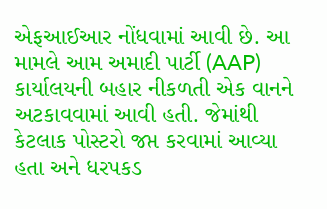એફઆઈઆર નોંધવામાં આવી છે. આ મામલે આમ અમાદી પાર્ટી (AAP) કાર્યાલયની બહાર નીકળતી એક વાનને અટકાવવામાં આવી હતી. જેમાંથી કેટલાક પોસ્ટરો જપ્ત કરવામાં આવ્યા હતા અને ધરપકડ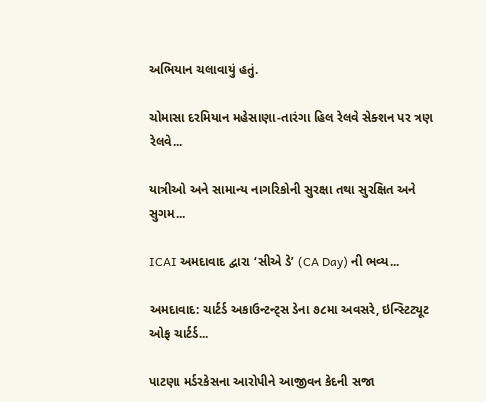અભિયાન ચલાવાયું હતું.

ચોમાસા દરમિયાન મહેસાણા-તારંગા હિલ રેલવે સેક્શન પર ત્રણ રેલવે...

યાત્રીઓ અને સામાન્ય નાગરિકોની સુરક્ષા તથા સુરક્ષિત અને સુગમ...

ICAI અમદાવાદ દ્વારા ‘સીએ ડે’ (CA Day) ની ભવ્ય...

અમદાવાદ: ચાર્ટર્ડ અકાઉન્ટન્ટ્સ ડેના ૭૮મા અવસરે, ઇન્સ્ટિટ્યૂટ ઓફ ચાર્ટર્ડ...

પાટણા મર્ડરકેસના આરોપીને આજીવન કેદની સજા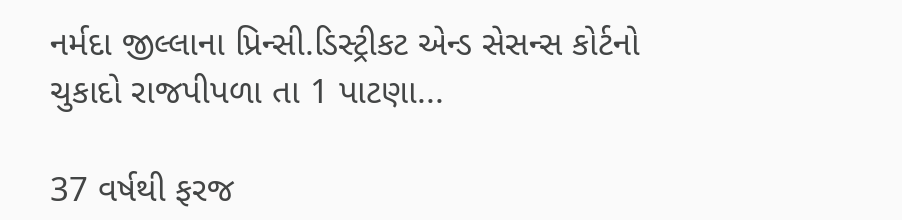નર્મદા જીલ્લાના પ્રિન્સી.ડિસ્ટ્રીકટ એન્ડ સેસન્સ કોર્ટનો ચુકાદો રાજપીપળા તા 1 પાટણા...

37 વર્ષથી ફરજ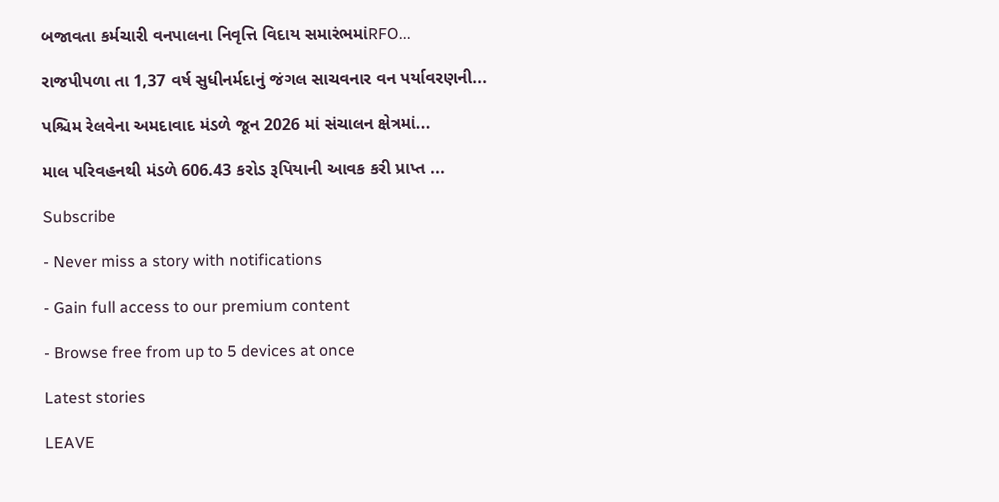બજાવતા કર્મચારી વનપાલના નિવૃત્તિ વિદાય સમારંભમાંRFO...

રાજપીપળા તા 1,37 વર્ષ સુધીનર્મદાનું જંગલ સાચવનાર વન પર્યાવરણની...

પશ્ચિમ રેલવેના અમદાવાદ મંડળે જૂન 2026 માં સંચાલન ક્ષેત્રમાં...

માલ પરિવહનથી મંડળે 606.43 કરોડ રૂપિયાની આવક કરી પ્રાપ્ત ...

Subscribe

- Never miss a story with notifications

- Gain full access to our premium content

- Browse free from up to 5 devices at once

Latest stories

LEAVE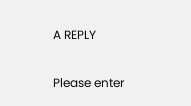A REPLY

Please enter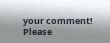your comment!
Please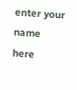enter your name here